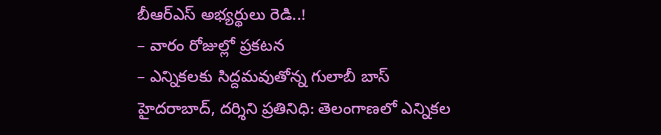బీఆర్ఎస్ అభ్యర్థులు రెడి..!
– వారం రోజుల్లో ప్రకటన
– ఎన్నికలకు సిద్దమవుతోన్న గులాబీ బాస్
హైదరాబాద్, దర్శిని ప్రతినిధి: తెలంగాణలో ఎన్నికల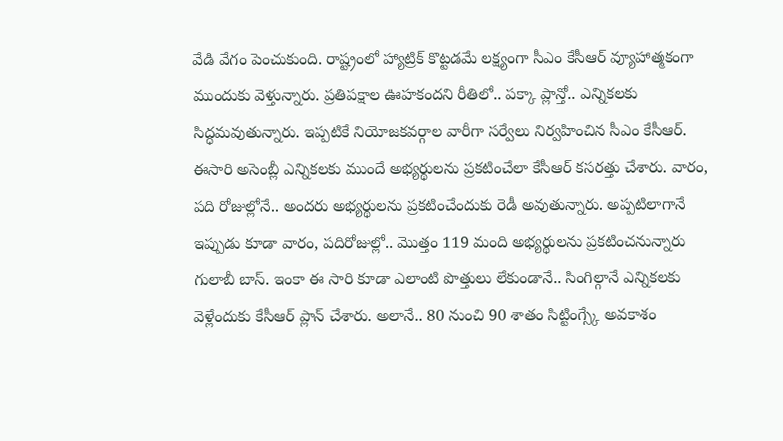వేడి వేగం పెంచుకుంది. రాష్ట్రంలో హ్యాట్రిక్ కొట్టడమే లక్ష్యంగా సీఎం కేసీఆర్ వ్యూహాత్మకంగా ముందుకు వెళ్తున్నారు. ప్రతిపక్షాల ఊహకందని రీతిలో.. పక్కా ప్లాన్తో.. ఎన్నికలకు సిద్ధమవుతున్నారు. ఇప్పటికే నియోజకవర్గాల వారీగా సర్వేలు నిర్వహించిన సీఎం కేసీఆర్. ఈసారి అసెంబ్లీ ఎన్నికలకు ముందే అభ్యర్థులను ప్రకటించేలా కేసీఆర్ కసరత్తు చేశారు. వారం, పది రోజుల్లోనే.. అందరు అభ్యర్థులను ప్రకటించేందుకు రెడీ అవుతున్నారు. అప్పటిలాగానే ఇప్పుడు కూడా వారం, పదిరోజుల్లో.. మొత్తం 119 మంది అభ్యర్థులను ప్రకటించనున్నారు గులాబీ బాస్. ఇంకా ఈ సారి కూడా ఎలాంటి పొత్తులు లేకుండానే.. సింగిల్గానే ఎన్నికలకు వెళ్లేందుకు కేసీఆర్ ప్లాన్ చేశారు. అలానే.. 80 నుంచి 90 శాతం సిట్టింగ్స్కే అవకాశం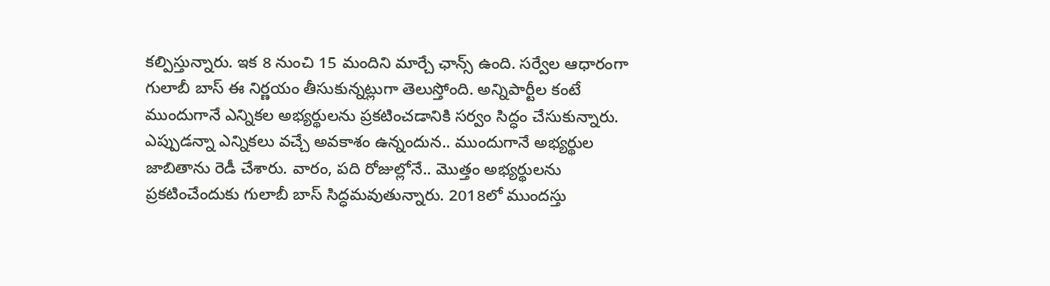కల్పిస్తున్నారు. ఇక 8 నుంచి 15 మందిని మార్చే ఛాన్స్ ఉంది. సర్వేల ఆధారంగా గులాబీ బాస్ ఈ నిర్ణయం తీసుకున్నట్లుగా తెలుస్తోంది. అన్నిపార్టీల కంటే ముందుగానే ఎన్నికల అభ్యర్థులను ప్రకటించడానికి సర్వం సిద్ధం చేసుకున్నారు. ఎప్పుడన్నా ఎన్నికలు వచ్చే అవకాశం ఉన్నందున.. ముందుగానే అభ్యర్థుల జాబితాను రెడీ చేశారు. వారం, పది రోజుల్లోనే.. మొత్తం అభ్యర్థులను ప్రకటించేందుకు గులాబీ బాస్ సిద్ధమవుతున్నారు. 2018లో ముందస్తు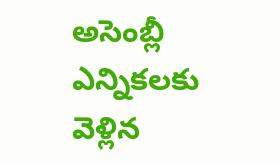అసెంబ్లీ ఎన్నికలకు వెళ్లిన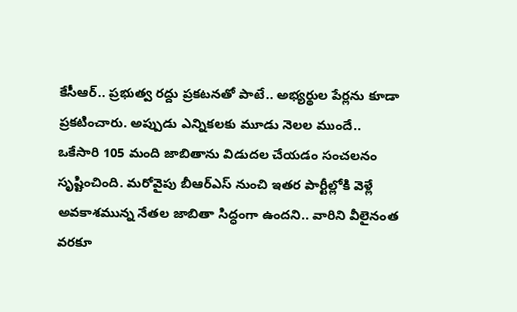కేసీఆర్.. ప్రభుత్వ రద్దు ప్రకటనతో పాటే.. అభ్యర్థుల పేర్లను కూడా ప్రకటించారు. అప్పుడు ఎన్నికలకు మూడు నెలల ముందే.. ఒకేసారి 105 మంది జాబితాను విడుదల చేయడం సంచలనం సృష్టించింది. మరోవైపు బీఆర్ఎస్ నుంచి ఇతర పార్టీల్లోకి వెళ్లే అవకాశమున్న నేతల జాబితా సిద్ధంగా ఉందని.. వారిని వీలైనంత వరకూ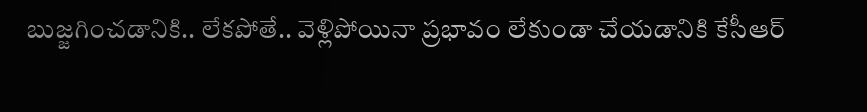బుజ్జగించడానికి.. లేకపోతే.. వెళ్లిపోయినా ప్రభావం లేకుండా చేయడానికి కేసీఆర్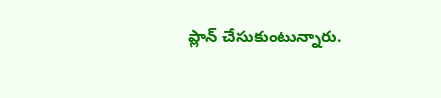ప్లాన్ చేసుకుంటున్నారు.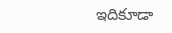ఇదికూడా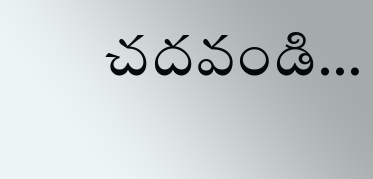చదవండి…